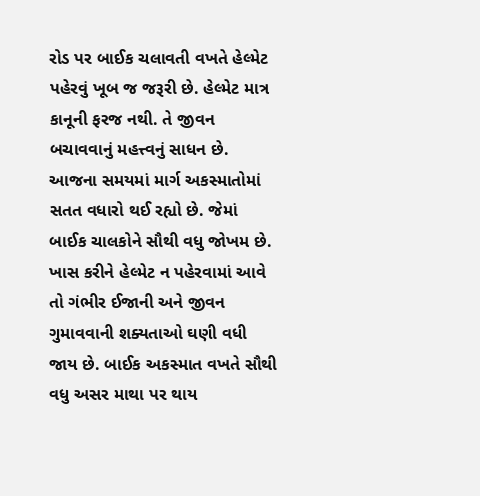રોડ પર બાઈક ચલાવતી વખતે હેલ્મેટ પહેરવું ખૂબ જ જરૂરી છે. હેલ્મેટ માત્ર કાનૂની ફરજ નથી. તે જીવન બચાવવાનું મહત્ત્વનું સાધન છે. આજના સમયમાં માર્ગ અકસ્માતોમાં સતત વધારો થઈ રહ્યો છે. જેમાં બાઈક ચાલકોને સૌથી વધુ જોખમ છે. ખાસ કરીને હેલ્મેટ ન પહેરવામાં આવે તો ગંભીર ઈજાની અને જીવન ગુમાવવાની શક્યતાઓ ઘણી વધી જાય છે. બાઈક અકસ્માત વખતે સૌથી વધુ અસર માથા પર થાય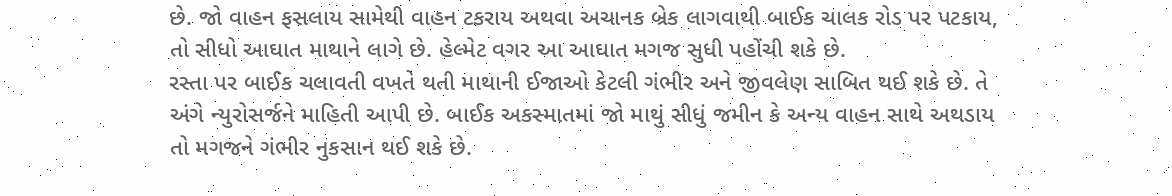છે. જો વાહન ફસલાય સામેથી વાહન ટકરાય અથવા અચાનક બ્રેક લાગવાથી બાઈક ચાલક રોડ પર પટકાય, તો સીધો આઘાત માથાને લાગે છે. હેલ્મેટ વગર આ આઘાત મગજ સુધી પહોંચી શકે છે.
રસ્તા પર બાઈક ચલાવતી વખતે થતી માથાની ઈજાઓ કેટલી ગંભીર અને જીવલેણ સાબિત થઈ શકે છે. તે અંગે ન્યુરોસર્જને માહિતી આપી છે. બાઈક અકસ્માતમાં જો માથું સીધું જમીન કે અન્ય વાહન સાથે અથડાય તો મગજને ગંભીર નુકસાન થઈ શકે છે.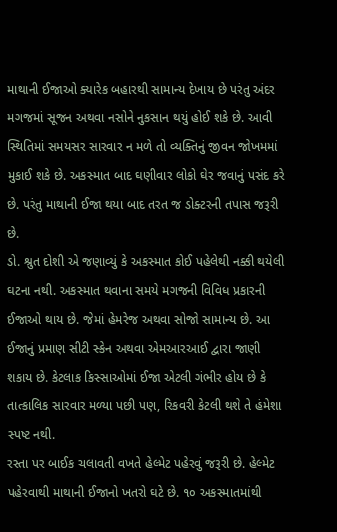માથાની ઈજાઓ ક્યારેક બહારથી સામાન્ય દેખાય છે પરંતુ અંદર મગજમાં સૂજન અથવા નસોને નુકસાન થયું હોઈ શકે છે. આવી સ્થિતિમાં સમયસર સારવાર ન મળે તો વ્યક્તિનું જીવન જોખમમાં મુકાઈ શકે છે. અકસ્માત બાદ ઘણીવાર લોકો ઘેર જવાનું પસંદ કરે છે. પરંતુ માથાની ઈજા થયા બાદ તરત જ ડોક્ટરની તપાસ જરૂરી છે.
ડો. શ્રુત દોશી એ જણાવ્યું કે અકસ્માત કોઈ પહેલેથી નક્કી થયેલી ઘટના નથી. અકસ્માત થવાના સમયે મગજની વિવિધ પ્રકારની ઈજાઓ થાય છે. જેમાં હેમરેજ અથવા સોજો સામાન્ય છે. આ ઈજાનું પ્રમાણ સીટી સ્કેન અથવા એમઆરઆઈ દ્વારા જાણી શકાય છે. કેટલાક કિસ્સાઓમાં ઈજા એટલી ગંભીર હોય છે કે તાત્કાલિક સારવાર મળ્યા પછી પણ, રિકવરી કેટલી થશે તે હંમેશા સ્પષ્ટ નથી.
રસ્તા પર બાઈક ચલાવતી વખતે હેલ્મેટ પહેરવું જરૂરી છે. હેલ્મેટ પહેરવાથી માથાની ઈજાનો ખતરો ઘટે છે. ૧૦ અકસ્માતમાંથી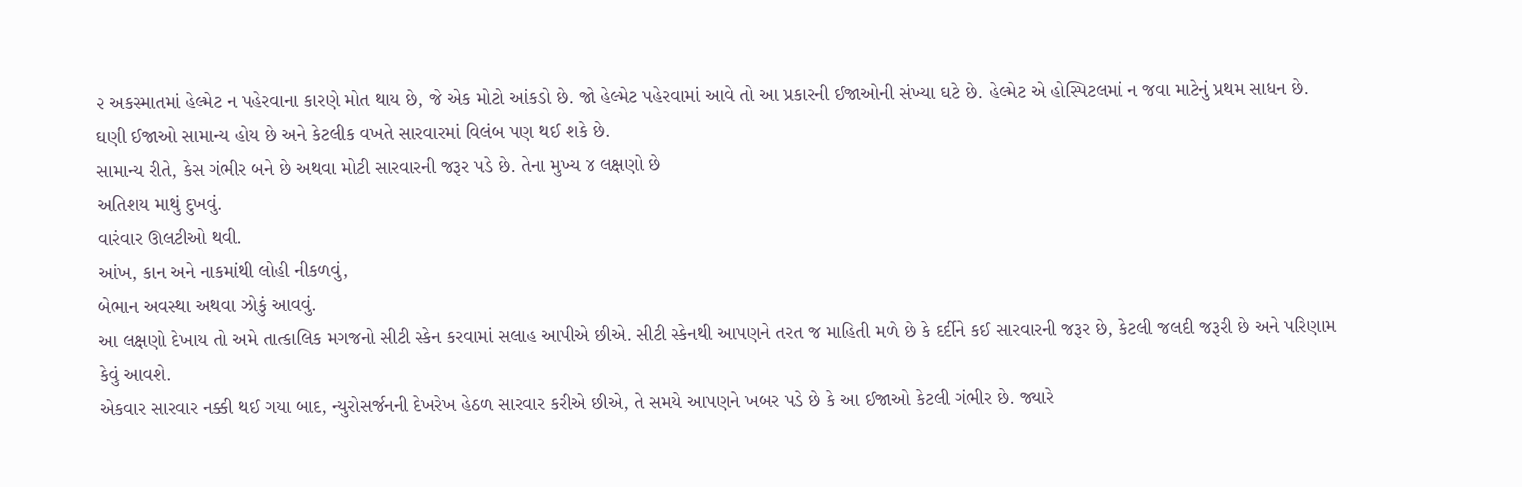૨ અકસ્માતમાં હેલ્મેટ ન પહેરવાના કારણે મોત થાય છે, જે એક મોટો આંકડો છે. જો હેલ્મેટ પહેરવામાં આવે તો આ પ્રકારની ઈજાઓની સંખ્યા ઘટે છે. હેલ્મેટ એ હોસ્પિટલમાં ન જવા માટેનું પ્રથમ સાધન છે. ઘણી ઈજાઓ સામાન્ય હોય છે અને કેટલીક વખતે સારવારમાં વિલંબ પણ થઈ શકે છે.
સામાન્ય રીતે, કેસ ગંભીર બને છે અથવા મોટી સારવારની જરૂર પડે છે. તેના મુખ્ય ૪ લક્ષણો છે
અતિશય માથું દુખવું.
વારંવાર ઊલટીઓ થવી.
આંખ, કાન અને નાકમાંથી લોહી નીકળવું,
બેભાન અવસ્થા અથવા ઝોકું આવવું.
આ લક્ષણો દેખાય તો અમે તાત્કાલિક મગજનો સીટી સ્કેન કરવામાં સલાહ આપીએ છીએ. સીટી સ્કેનથી આપણને તરત જ માહિતી મળે છે કે દર્દીને કઈ સારવારની જરૂર છે, કેટલી જલદી જરૂરી છે અને પરિણામ કેવું આવશે.
એકવાર સારવાર નક્કી થઈ ગયા બાદ, ન્યુરોસર્જનની દેખરેખ હેઠળ સારવાર કરીએ છીએ, તે સમયે આપણને ખબર પડે છે કે આ ઈજાઓ કેટલી ગંભીર છે. જ્યારે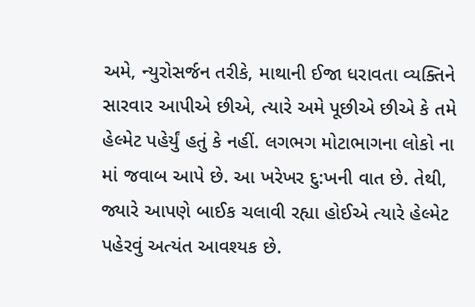અમે, ન્યુરોસર્જન તરીકે, માથાની ઈજા ધરાવતા વ્યક્તિને સારવાર આપીએ છીએ, ત્યારે અમે પૂછીએ છીએ કે તમે હેલ્મેટ પહેર્યું હતું કે નહીં. લગભગ મોટાભાગના લોકો ના માં જવાબ આપે છે. આ ખરેખર દુ:ખની વાત છે. તેથી, જ્યારે આપણે બાઈક ચલાવી રહ્યા હોઈએ ત્યારે હેલ્મેટ પહેરવું અત્યંત આવશ્યક છે.